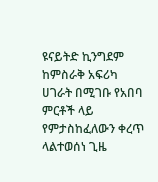ዩናይትድ ኪንግደም ከምስራቅ አፍሪካ ሀገራት በሚገቡ የአበባ ምርቶች ላይ የምታስከፈለውን ቀረጥ ላልተወሰነ ጊዜ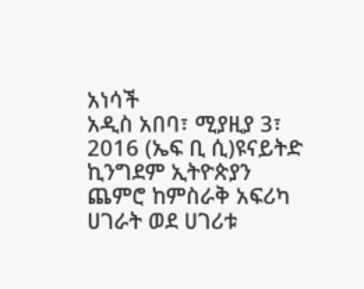አነሳች
አዲስ አበባ፣ ሚያዚያ 3፣ 2016 (ኤፍ ቢ ሲ)ዩናይትድ ኪንግደም ኢትዮጵያን ጨምሮ ከምስራቅ አፍሪካ ሀገራት ወደ ሀገሪቱ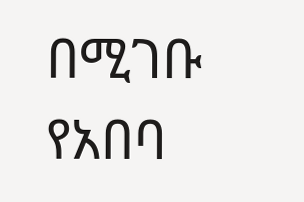በሚገቡ የአበባ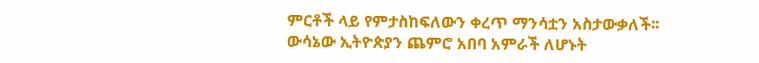ምርቶች ላይ የምታስከፍለውን ቀረጥ ማንሳቷን አስታውቃለች፡፡
ውሳኔው ኢትዮጵያን ጨምሮ አበባ አምራች ለሆኑት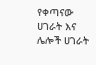የቀጣናው ሀገራት እና ሌሎች ሀገራት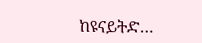ከዩናይትድ…